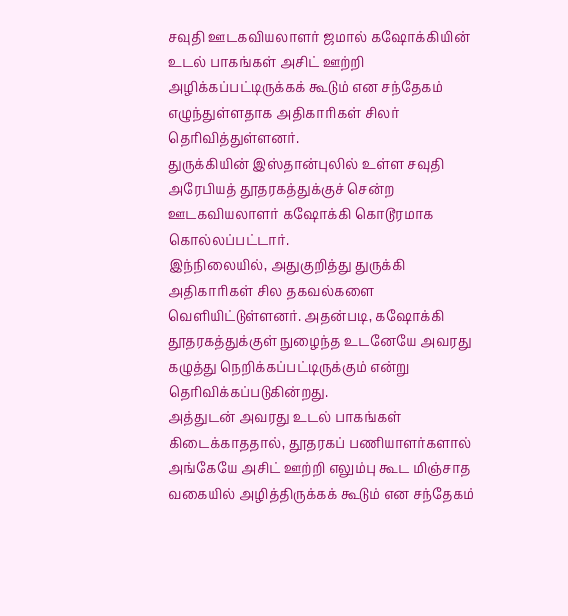சவுதி ஊடகவியலாளர் ஜமால் கஷோக்கியின் உடல் பாகங்கள் அசிட் ஊற்றி அழிக்கப்பட்டிருக்கக் கூடும் என சந்தேகம் எழுந்துள்ளதாக அதிகாரிகள் சிலர் தெரிவித்துள்ளனர்.
துருக்கியின் இஸ்தான்புலில் உள்ள சவுதி அரேபியத் தூதரகத்துக்குச் சென்ற ஊடகவியலாளர் கஷோக்கி கொடூரமாக கொல்லப்பட்டார்.
இந்நிலையில், அதுகுறித்து துருக்கி அதிகாரிகள் சில தகவல்களை வெளியிட்டுள்ளனர். அதன்படி, கஷோக்கி தூதரகத்துக்குள் நுழைந்த உடனேயே அவரது கழுத்து நெறிக்கப்பட்டிருக்கும் என்று தெரிவிக்கப்படுகின்றது.
அத்துடன் அவரது உடல் பாகங்கள் கிடைக்காததால், தூதரகப் பணியாளர்களால் அங்கேயே அசிட் ஊற்றி எலும்பு கூட மிஞ்சாத வகையில் அழித்திருக்கக் கூடும் என சந்தேகம்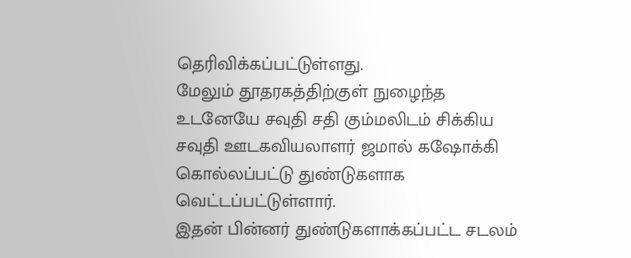தெரிவிக்கப்பட்டுள்ளது.
மேலும் தூதரகத்திற்குள் நுழைந்த உடனேயே சவுதி சதி கும்மலிடம் சிக்கிய சவுதி ஊடகவியலாளர் ஜமால் கஷோக்கி கொல்லப்பட்டு துண்டுகளாக வெட்டப்பட்டுள்ளார்.
இதன் பின்னர் துண்டுகளாக்கப்பட்ட சடலம்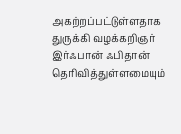அகற்றப்பட்டுள்ளதாக துருக்கி வழக்கறிஞர் இர்ஃபான் ஃபிதான் தெரிவித்துள்ளமையும்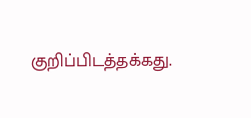குறிப்பிடத்தக்கது.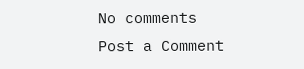No comments
Post a Comment